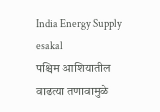India Energy Supply
esakal
पश्चिम आशियातील वाढत्या तणावामुळे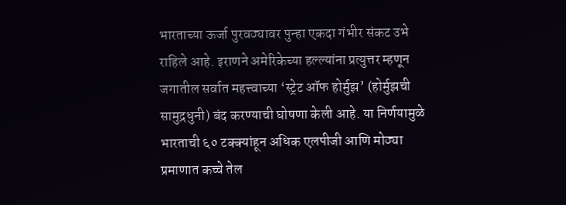भारताच्या ऊर्जा पुरवठ्यावर पुन्हा एकदा गंभीर संकट उभे राहिले आहे. इराणने अमेरिकेच्या हल्ल्यांना प्रत्युत्तर म्हणून जगातील सर्वात महत्त्वाच्या ‘स्ट्रेट ऑफ होर्मुझ’ (होर्मुझची सामुद्रधुनी) बंद करण्याची घोषणा केली आहे. या निर्णयामुळे भारताची ६० टक्क्यांहून अधिक एलपीजी आणि मोठ्या प्रमाणात कच्चे तेल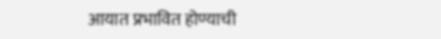आयात प्रभावित होण्याची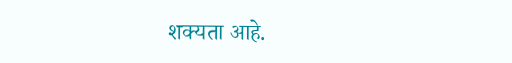शक्यता आहे.